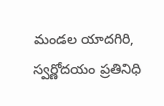మండల యాదగిరి, స్వర్ణోదయం ప్రతినిధి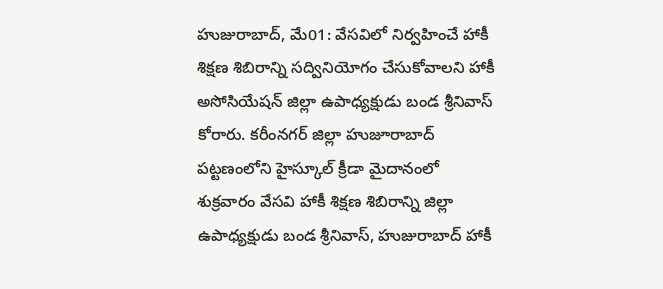హుజురాబాద్, మే01: వేసవిలో నిర్వహించే హాకీ శిక్షణ శిబిరాన్ని సద్వినియోగం చేసుకోవాలని హాకీ అసోసియేషన్ జిల్లా ఉపాధ్యక్షుడు బండ శ్రీనివాస్ కోరారు. కరీంనగర్ జిల్లా హుజూరాబాద్ పట్టణంలోని హైస్కూల్ క్రీడా మైదానంలో శుక్రవారం వేసవి హాకీ శిక్షణ శిబిరాన్ని జిల్లా ఉపాధ్యక్షుడు బండ శ్రీనివాస్, హుజురాబాద్ హాకీ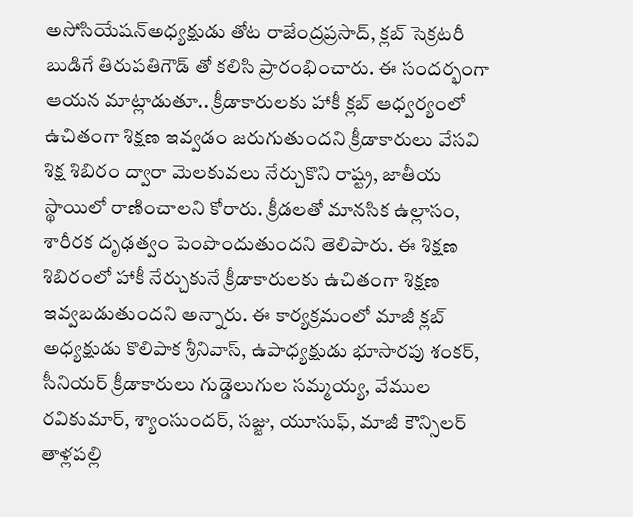అసోసియేషన్అధ్యక్షుడు తోట రాజేంద్రప్రసాద్, క్లబ్ సెక్రటరీ బుడిగే తిరుపతిగౌడ్ తో కలిసి ప్రారంభించారు. ఈ సందర్భంగా ఆయన మాట్లాడుతూ.. క్రీడాకారులకు హాకీ క్లబ్ ఆధ్వర్యంలో ఉచితంగా శిక్షణ ఇవ్వడం జరుగుతుందని క్రీడాకారులు వేసవి శిక్ష శిబిరం ద్వారా మెలకువలు నేర్చుకొని రాష్ట్ర, జాతీయ స్థాయిలో రాణించాలని కోరారు. క్రీడలతో మానసిక ఉల్లాసం, శారీరక దృఢత్వం పెంపొందుతుందని తెలిపారు. ఈ శిక్షణ శిబిరంలో హాకీ నేర్చుకునే క్రీడాకారులకు ఉచితంగా శిక్షణ ఇవ్వబడుతుందని అన్నారు. ఈ కార్యక్రమంలో మాజీ క్లబ్ అధ్యక్షుడు కొలిపాక శ్రీనివాస్, ఉపాధ్యక్షుడు భూసారపు శంకర్, సీనియర్ క్రీడాకారులు గుడ్డెలుగుల సమ్మయ్య, వేముల రవికుమార్, శ్యాంసుందర్, సజ్జు, యూసుఫ్, మాజీ కౌన్సిలర్ తాళ్లపల్లి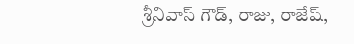శ్రీనివాస్ గౌడ్, రాజు, రాజేష్,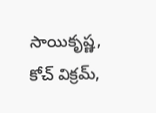సాయికృష్ణ, కోచ్ విక్రమ్,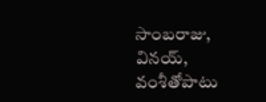సాంబరాజు, వినయ్, వంశీతోపాటు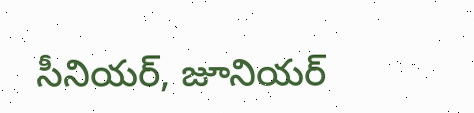సీనియర్, జూనియర్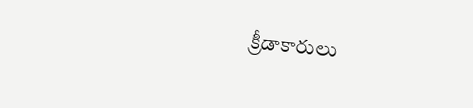క్రీడాకారులు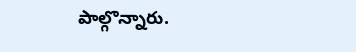పాల్గొన్నారు.